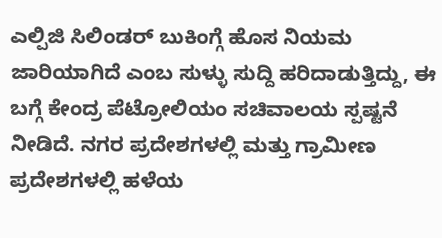ಎಲ್ಪಿಜಿ ಸಿಲಿಂಡರ್ ಬುಕಿಂಗ್ಗೆ ಹೊಸ ನಿಯಮ ಜಾರಿಯಾಗಿದೆ ಎಂಬ ಸುಳ್ಳು ಸುದ್ದಿ ಹರಿದಾಡುತ್ತಿದ್ದು, ಈ ಬಗ್ಗೆ ಕೇಂದ್ರ ಪೆಟ್ರೋಲಿಯಂ ಸಚಿವಾಲಯ ಸ್ಪಷ್ಟನೆ ನೀಡಿದೆ. ನಗರ ಪ್ರದೇಶಗಳಲ್ಲಿ ಮತ್ತು ಗ್ರಾಮೀಣ ಪ್ರದೇಶಗಳಲ್ಲಿ ಹಳೆಯ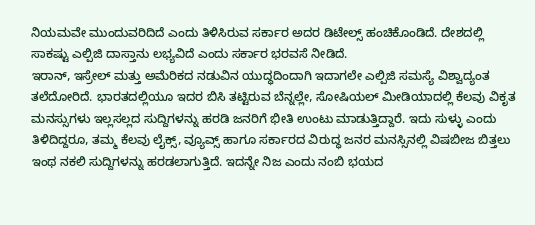ನಿಯಮವೇ ಮುಂದುವರಿದಿದೆ ಎಂದು ತಿಳಿಸಿರುವ ಸರ್ಕಾರ ಅದರ ಡಿಟೇಲ್ಸ್ ಹಂಚಿಕೊಂಡಿದೆ. ದೇಶದಲ್ಲಿ ಸಾಕಷ್ಟು ಎಲ್ಪಿಜಿ ದಾಸ್ತಾನು ಲಭ್ಯವಿದೆ ಎಂದು ಸರ್ಕಾರ ಭರವಸೆ ನೀಡಿದೆ.
ಇರಾನ್, ಇಸ್ರೇಲ್ ಮತ್ತು ಅಮೆರಿಕದ ನಡುವಿನ ಯುದ್ಧದಿಂದಾಗಿ ಇದಾಗಲೇ ಎಲ್ಪಿಜಿ ಸಮಸ್ಯೆ ವಿಶ್ವಾದ್ಯಂತ ತಲೆದೋರಿದೆ. ಭಾರತದಲ್ಲಿಯೂ ಇದರ ಬಿಸಿ ತಟ್ಟಿರುವ ಬೆನ್ನಲ್ಲೇ, ಸೋಷಿಯಲ್ ಮೀಡಿಯಾದಲ್ಲಿ ಕೆಲವು ವಿಕೃತ ಮನಸ್ಸುಗಳು ಇಲ್ಲಸಲ್ಲದ ಸುದ್ದಿಗಳನ್ನು ಹರಡಿ ಜನರಿಗೆ ಭೀತಿ ಉಂಟು ಮಾಡುತ್ತಿದ್ದಾರೆ. ಇದು ಸುಳ್ಳು ಎಂದು ತಿಳಿದಿದ್ದರೂ, ತಮ್ಮ ಕೆಲವು ಲೈಕ್ಸ್, ವ್ಯೂವ್ಸ್ ಹಾಗೂ ಸರ್ಕಾರದ ವಿರುದ್ಧ ಜನರ ಮನಸ್ಸಿನಲ್ಲಿ ವಿಷಬೀಜ ಬಿತ್ತಲು ಇಂಥ ನಕಲಿ ಸುದ್ದಿಗಳನ್ನು ಹರಡಲಾಗುತ್ತಿದೆ. ಇದನ್ನೇ ನಿಜ ಎಂದು ನಂಬಿ ಭಯದ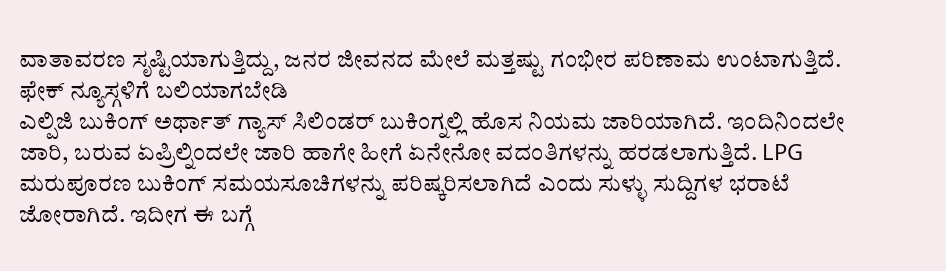ವಾತಾವರಣ ಸೃಷ್ಟಿಯಾಗುತ್ತಿದ್ದು, ಜನರ ಜೀವನದ ಮೇಲೆ ಮತ್ತಷ್ಟು ಗಂಭೀರ ಪರಿಣಾಮ ಉಂಟಾಗುತ್ತಿದೆ.
ಫೇಕ್ ನ್ಯೂಸ್ಗಳಿಗೆ ಬಲಿಯಾಗಬೇಡಿ
ಎಲ್ಪಿಜಿ ಬುಕಿಂಗ್ ಅರ್ಥಾತ್ ಗ್ಯಾಸ್ ಸಿಲಿಂಡರ್ ಬುಕಿಂಗ್ನಲ್ಲಿ ಹೊಸ ನಿಯಮ ಜಾರಿಯಾಗಿದೆ. ಇಂದಿನಿಂದಲೇ ಜಾರಿ, ಬರುವ ಏಪ್ರಿಲ್ನಿಂದಲೇ ಜಾರಿ ಹಾಗೇ ಹೀಗೆ ಏನೇನೋ ವದಂತಿಗಳನ್ನು ಹರಡಲಾಗುತ್ತಿದೆ. LPG ಮರುಪೂರಣ ಬುಕಿಂಗ್ ಸಮಯಸೂಚಿಗಳನ್ನು ಪರಿಷ್ಕರಿಸಲಾಗಿದೆ ಎಂದು ಸುಳ್ಳು ಸುದ್ದಿಗಳ ಭರಾಟೆ ಜೋರಾಗಿದೆ. ಇದೀಗ ಈ ಬಗ್ಗೆ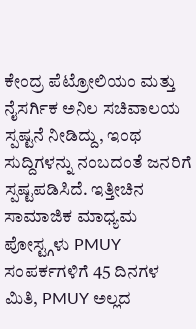ಕೇಂದ್ರ ಪೆಟ್ರೋಲಿಯಂ ಮತ್ತು ನೈಸರ್ಗಿಕ ಅನಿಲ ಸಚಿವಾಲಯ ಸ್ಪಷ್ಟನೆ ನೀಡಿದ್ದು, ಇಂಥ ಸುದ್ದಿಗಳನ್ನು ನಂಬದಂತೆ ಜನರಿಗೆ ಸ್ಪಷ್ಟಪಡಿಸಿದೆ. ಇತ್ತೀಚಿನ ಸಾಮಾಜಿಕ ಮಾಧ್ಯಮ ಪೋಸ್ಟ್ಗಳು PMUY ಸಂಪರ್ಕಗಳಿಗೆ 45 ದಿನಗಳ ಮಿತಿ, PMUY ಅಲ್ಲದ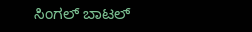ಸಿಂಗಲ್ ಬಾಟಲ್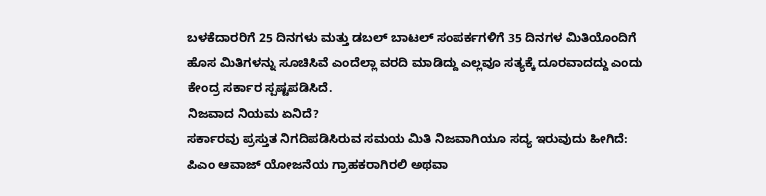ಬಳಕೆದಾರರಿಗೆ 25 ದಿನಗಳು ಮತ್ತು ಡಬಲ್ ಬಾಟಲ್ ಸಂಪರ್ಕಗಳಿಗೆ 35 ದಿನಗಳ ಮಿತಿಯೊಂದಿಗೆ ಹೊಸ ಮಿತಿಗಳನ್ನು ಸೂಚಿಸಿವೆ ಎಂದೆಲ್ಲಾ ವರದಿ ಮಾಡಿದ್ದು ಎಲ್ಲವೂ ಸತ್ಯಕ್ಕೆ ದೂರವಾದದ್ದು ಎಂದು ಕೇಂದ್ರ ಸರ್ಕಾರ ಸ್ಪಷ್ಟಪಡಿಸಿದೆ.
ನಿಜವಾದ ನಿಯಮ ಏನಿದೆ?
ಸರ್ಕಾರವು ಪ್ರಸ್ತುತ ನಿಗದಿಪಡಿಸಿರುವ ಸಮಯ ಮಿತಿ ನಿಜವಾಗಿಯೂ ಸದ್ಯ ಇರುವುದು ಹೀಗಿದೆ:
ಪಿಎಂ ಆವಾಜ್ ಯೋಜನೆಯ ಗ್ರಾಹಕರಾಗಿರಲಿ ಅಥವಾ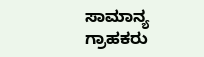ಸಾಮಾನ್ಯ ಗ್ರಾಹಕರು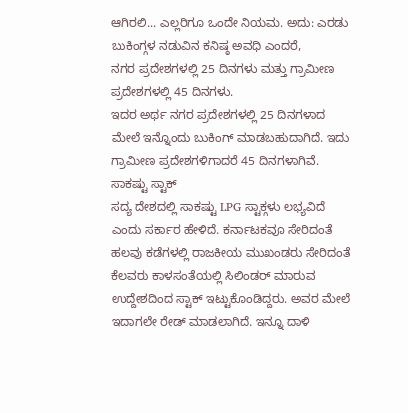ಆಗಿರಲಿ... ಎಲ್ಲರಿಗೂ ಒಂದೇ ನಿಯಮ. ಅದು: ಎರಡು ಬುಕಿಂಗ್ಗಳ ನಡುವಿನ ಕನಿಷ್ಠ ಅವಧಿ ಎಂದರೆ,
ನಗರ ಪ್ರದೇಶಗಳಲ್ಲಿ 25 ದಿನಗಳು ಮತ್ತು ಗ್ರಾಮೀಣ ಪ್ರದೇಶಗಳಲ್ಲಿ 45 ದಿನಗಳು.
ಇದರ ಅರ್ಥ ನಗರ ಪ್ರದೇಶಗಳಲ್ಲಿ 25 ದಿನಗಳಾದ ಮೇಲೆ ಇನ್ನೊಂದು ಬುಕಿಂಗ್ ಮಾಡಬಹುದಾಗಿದೆ. ಇದು ಗ್ರಾಮೀಣ ಪ್ರದೇಶಗಳಿಗಾದರೆ 45 ದಿನಗಳಾಗಿವೆ.
ಸಾಕಷ್ಟು ಸ್ಟಾಕ್
ಸದ್ಯ ದೇಶದಲ್ಲಿ ಸಾಕಷ್ಟು LPG ಸ್ಟಾಕ್ಗಳು ಲಭ್ಯವಿದೆ ಎಂದು ಸರ್ಕಾರ ಹೇಳಿದೆ. ಕರ್ನಾಟಕವೂ ಸೇರಿದಂತೆ ಹಲವು ಕಡೆಗಳಲ್ಲಿ ರಾಜಕೀಯ ಮುಖಂಡರು ಸೇರಿದಂತೆ ಕೆಲವರು ಕಾಳಸಂತೆಯಲ್ಲಿ ಸಿಲಿಂಡರ್ ಮಾರುವ ಉದ್ದೇಶದಿಂದ ಸ್ಟಾಕ್ ಇಟ್ಟುಕೊಂಡಿದ್ದರು. ಅವರ ಮೇಲೆ ಇದಾಗಲೇ ರೇಡ್ ಮಾಡಲಾಗಿದೆ. ಇನ್ನೂ ದಾಳಿ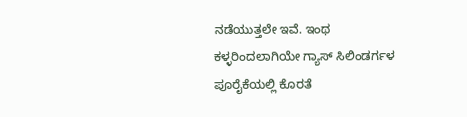ನಡೆಯುತ್ತಲೇ ಇವೆ. ಇಂಥ ಕಳ್ಳರಿಂದಲಾಗಿಯೇ ಗ್ಯಾಸ್ ಸಿಲಿಂಡರ್ಗಳ ಪೂರೈಕೆಯಲ್ಲಿ ಕೊರತೆ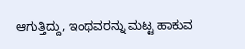ಆಗುತ್ತಿದ್ದು, ಇಂಥವರನ್ನು ಮಟ್ಟ ಹಾಕುವ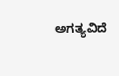ಅಗತ್ಯವಿದೆ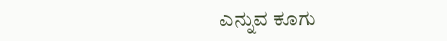ಎನ್ನುವ ಕೂಗು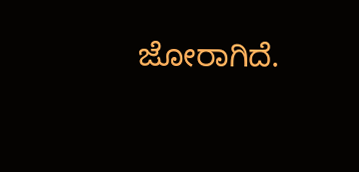ಜೋರಾಗಿದೆ.